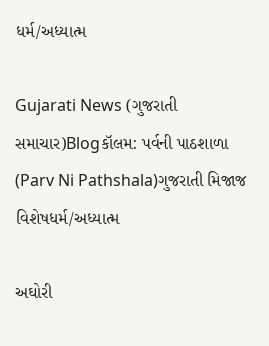ધર્મ/અધ્યાત્મ

Gujarati News (ગુજરાતી સમાચાર)Blogકૉલમ: પર્વની પાઠશાળા (Parv Ni Pathshala)ગુજરાતી મિજાજ વિશેષધર્મ/અધ્યાત્મ

અઘોરી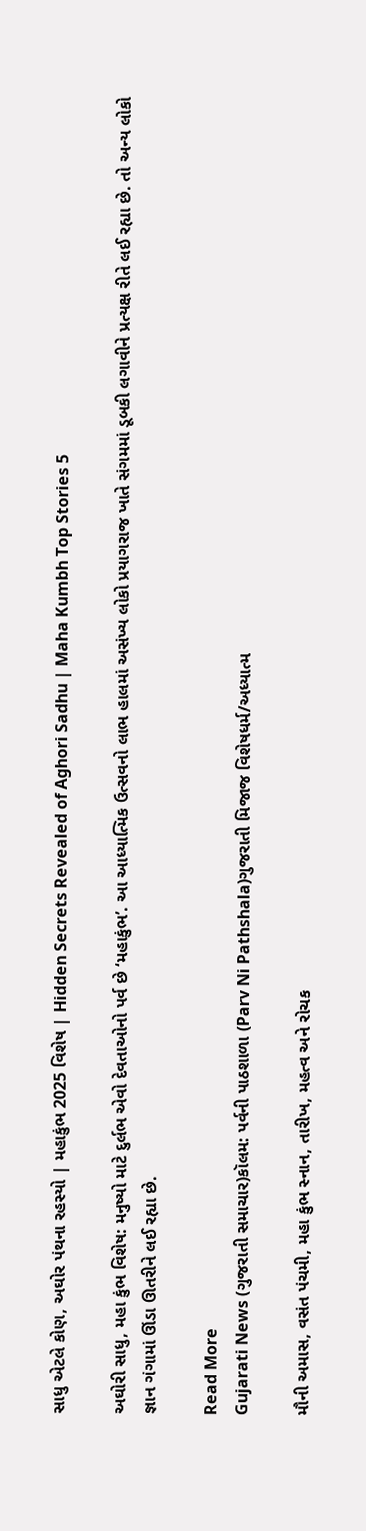સાધુ એટલે કોણ, અઘોર પંથના રહસ્યો | મહાકુંભ 2025 વિશેષ | Hidden Secrets Revealed of Aghori Sadhu | Maha Kumbh Top Stories 5

અઘોરી સાધુ, મહા કુંભ વિશેષ: મનુષ્યો માટે દુર્લભ એવો દેવતાઓનો પર્વ છે ‘મહાકુંભ’. આ આધ્યાત્મિક ઉત્સવનો લાભ હાલમાં અસંખ્ય લોકો પ્રયાગરાજ ખાતે સંગમમાં ડૂબકી લગાવીને પ્રત્યક્ષ રીતે લઈ રહ્યા છે. તો અન્ય લોકો જ્ઞાન ગંગામાં ઊંડા ઊતરીને લઈ રહ્યા છે.

Read More
Gujarati News (ગુજરાતી સમાચાર)કૉલમ: પર્વની પાઠશાળા (Parv Ni Pathshala)ગુજરાતી મિજાજ વિશેષધર્મ/અધ્યાત્મ

મૌની અમાસ, વસંત પંચમી, મહા કુંભ સ્નાન, તારીખ, મહત્વ અને રોચક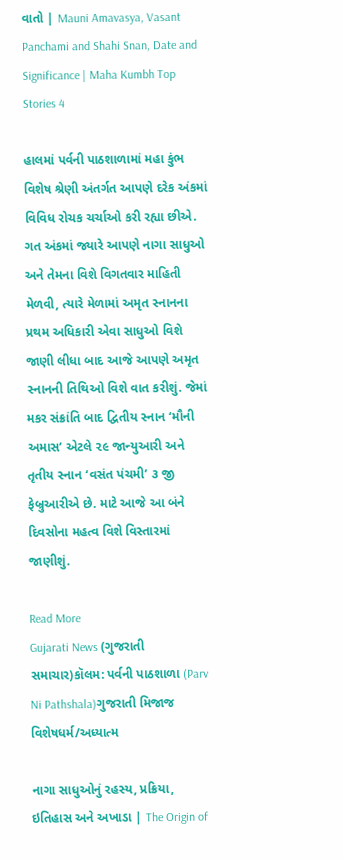વાતો | Mauni Amavasya, Vasant Panchami and Shahi Snan, Date and Significance | Maha Kumbh Top Stories 4

હાલમાં પર્વની પાઠશાળામાં મહા કુંભ વિશેષ શ્રેણી અંતર્ગત આપણે દરેક અંકમાં વિવિધ રોચક ચર્ચાઓ કરી રહ્યા છીએ. ગત અંકમાં જ્યારે આપણે નાગા સાધુઓ અને તેમના વિશે વિગતવાર માહિતી મેળવી, ત્યારે મેળામાં અમૃત સ્નાનના પ્રથમ અધિકારી એવા સાધુઓ વિશે જાણી લીધા બાદ આજે આપણે અમૃત સ્નાનની તિથિઓ વિશે વાત કરીશું. જેમાં મકર સંક્રાંતિ બાદ દ્વિતીય સ્નાન ‘મૌની અમાસ’ એટલે ૨૯ જાન્યુઆરી અને તૃતીય સ્નાન ‘વસંત પંચમી’ ૩ જી ફેબ્રુઆરીએ છે. માટે આજે આ બંને દિવસોના મહત્વ વિશે વિસ્તારમાં જાણીશું.

Read More
Gujarati News (ગુજરાતી સમાચાર)કૉલમ: પર્વની પાઠશાળા (Parv Ni Pathshala)ગુજરાતી મિજાજ વિશેષધર્મ/અધ્યાત્મ

નાગા સાધુઓનું રહસ્ય, પ્રક્રિયા, ઇતિહાસ અને અખાડા | The Origin of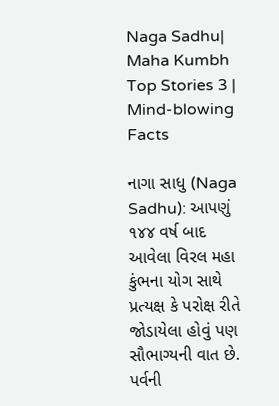Naga Sadhu| Maha Kumbh Top Stories 3 | Mind-blowing Facts

નાગા સાધુ (Naga Sadhu): આપણું ૧૪૪ વર્ષ બાદ આવેલા વિરલ મહા કુંભના યોગ સાથે પ્રત્યક્ષ કે પરોક્ષ રીતે જોડાયેલા હોવું પણ સૌભાગ્યની વાત છે. પર્વની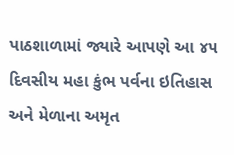પાઠશાળામાં જ્યારે આપણે આ ૪૫ દિવસીય મહા કુંભ પર્વના ઇતિહાસ અને મેળાના અમૃત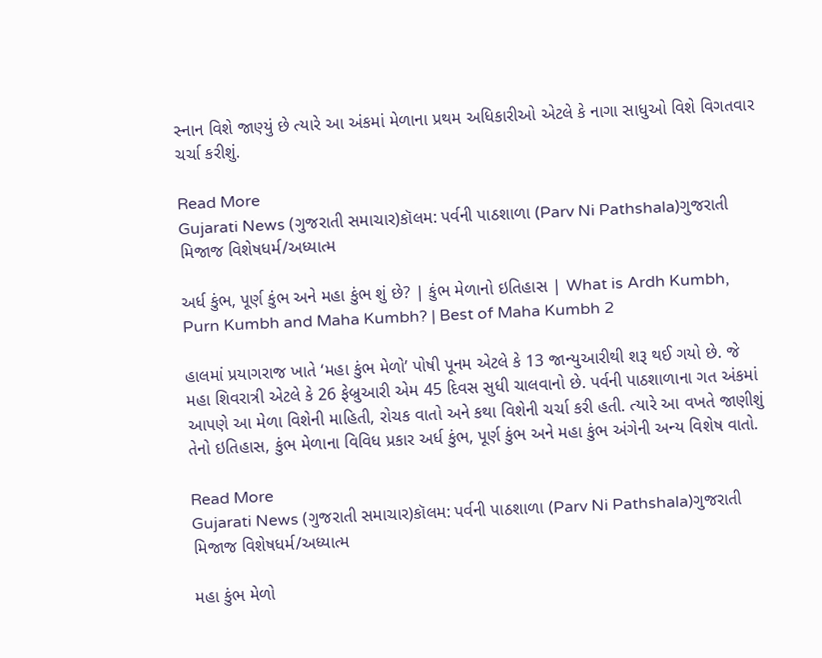સ્નાન વિશે જાણ્યું છે ત્યારે આ અંકમાં મેળાના પ્રથમ અધિકારીઓ એટલે કે નાગા સાધુઓ વિશે વિગતવાર ચર્ચા કરીશું.

Read More
Gujarati News (ગુજરાતી સમાચાર)કૉલમ: પર્વની પાઠશાળા (Parv Ni Pathshala)ગુજરાતી મિજાજ વિશેષધર્મ/અધ્યાત્મ

અર્ધ કુંભ, પૂર્ણ કુંભ અને મહા કુંભ શું છે? | કુંભ મેળાનો ઇતિહાસ | What is Ardh Kumbh, Purn Kumbh and Maha Kumbh? | Best of Maha Kumbh 2

હાલમાં પ્રયાગરાજ ખાતે ‘મહા કુંભ મેળો’ પોષી પૂનમ એટલે કે 13 જાન્યુઆરીથી શરૂ થઈ ગયો છે. જે મહા શિવરાત્રી એટલે કે 26 ફેબ્રુઆરી એમ 45 દિવસ સુધી ચાલવાનો છે. પર્વની પાઠશાળાના ગત અંકમાં આપણે આ મેળા વિશેની માહિતી, રોચક વાતો અને કથા વિશેની ચર્ચા કરી હતી. ત્યારે આ વખતે જાણીશું તેનો ઇતિહાસ, કુંભ મેળાના વિવિધ પ્રકાર અર્ધ કુંભ, પૂર્ણ કુંભ અને મહા કુંભ અંગેની અન્ય વિશેષ વાતો.

Read More
Gujarati News (ગુજરાતી સમાચાર)કૉલમ: પર્વની પાઠશાળા (Parv Ni Pathshala)ગુજરાતી મિજાજ વિશેષધર્મ/અધ્યાત્મ

મહા કુંભ મેળો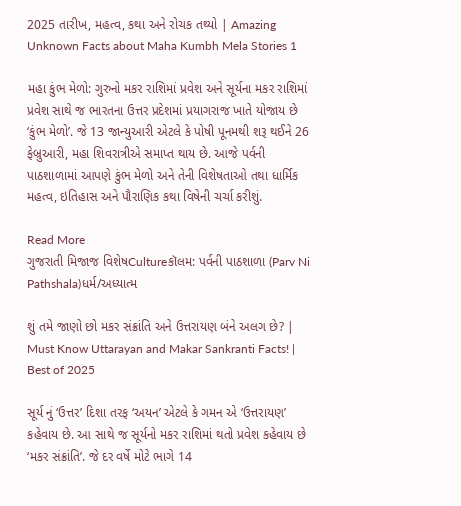2025 તારીખ, મહત્વ, કથા અને રોચક તથ્યો | Amazing Unknown Facts about Maha Kumbh Mela Stories 1

મહા કુંભ મેળો: ગુરુનો મકર રાશિમાં પ્રવેશ અને સૂર્યના મકર રાશિમાં પ્રવેશ સાથે જ ભારતના ઉત્તર પ્રદેશમાં પ્રયાગરાજ ખાતે યોજાય છે ‘કુંભ મેળો’. જે 13 જાન્યુઆરી એટલે કે પોષી પૂનમથી શરૂ થઈને 26 ફેબ્રુઆરી, મહા શિવરાત્રીએ સમાપ્ત થાય છે. આજે પર્વની પાઠશાળામાં આપણે કુંભ મેળો અને તેની વિશેષતાઓ તથા ધાર્મિક મહત્વ, ઇતિહાસ અને પૌરાણિક કથા વિષેની ચર્ચા કરીશું.

Read More
ગુજરાતી મિજાજ વિશેષCultureકૉલમ: પર્વની પાઠશાળા (Parv Ni Pathshala)ધર્મ/અધ્યાત્મ

શું તમે જાણો છો મકર સંક્રાંતિ અને ઉત્તરાયણ બંને અલગ છે? | Must Know Uttarayan and Makar Sankranti Facts! | Best of 2025

સૂર્ય નું ‘ઉત્તર’ દિશા તરફ ‘અયન’ એટલે કે ગમન એ ‘ઉત્તરાયણ’ કહેવાય છે. આ સાથે જ સૂર્યનો મકર રાશિમાં થતો પ્રવેશ કહેવાય છે ‘મકર સંક્રાંતિ’. જે દર વર્ષે મોટે ભાગે 14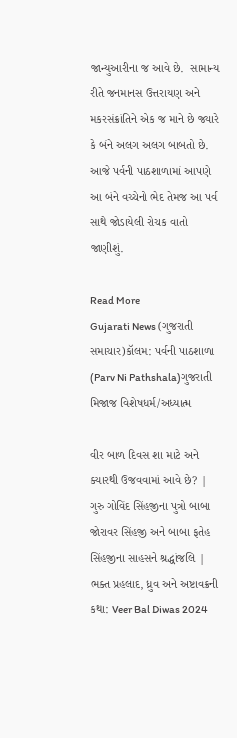જાન્યુઆરીના જ આવે છે.  સામાન્ય રીતે જનમાનસ ઉત્તરાયણ અને મકરસંક્રાંતિને એક જ માને છે જ્યારે કે બંને અલગ અલગ બાબતો છે. આજે પર્વની પાઠશાળામાં આપણે આ બંને વચ્ચેનો ભેદ તેમજ આ પર્વ સાથે જોડાયેલી રોચક વાતો જાણીશું.

Read More
Gujarati News (ગુજરાતી સમાચાર)કૉલમ: પર્વની પાઠશાળા (Parv Ni Pathshala)ગુજરાતી મિજાજ વિશેષધર્મ/અધ્યાત્મ

વીર બાળ દિવસ શા માટે અને ક્યારથી ઉજવવામાં આવે છે? | ગુરુ ગોવિંદ સિંહજીના પુત્રો બાબા જોરાવર સિંહજી અને બાબા ફતેહ સિંહજીના સાહસને શ્રદ્ધાંજલિ | ભક્ત પ્રહલાદ, ધ્રુવ અને અષ્ટાવક્રની કથા: Veer Bal Diwas 2024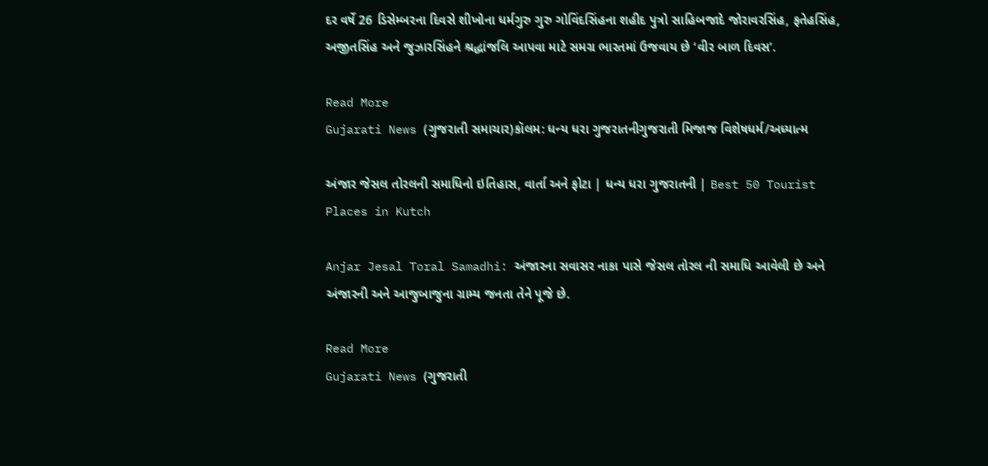દર વર્ષે 26 ડિસેમ્બરના દિવસે શીખોના ધર્મગુરુ ગુરુ ગોવિંદસિંહના શહીદ પુત્રો સાહિબજાદે જોરાવરસિંહ, ફતેહસિંહ, અજીતસિંહ અને જુઝારસિંહને શ્રદ્ધાંજલિ આપવા માટે સમગ્ર ભારતમાં ઉજવાય છે ‘વીર બાળ દિવસ’.

Read More
Gujarati News (ગુજરાતી સમાચાર)કૉલમ: ધન્ય ધરા ગુજરાતનીગુજરાતી મિજાજ વિશેષધર્મ/અધ્યાત્મ

અંજાર જેસલ તોરલની સમાધિનો ઇતિહાસ, વાર્તા અને ફોટા | ધન્ય ધરા ગુજરાતની | Best 50 Tourist Places in Kutch

Anjar Jesal Toral Samadhi: અંજારના સવાસર નાકા પાસે જેસલ તોરલ ની સમાધિ આવેલી છે અને અંજારની અને આજુબાજુના ગ્રામ્ય જનતા તેને પૂજે છે.

Read More
Gujarati News (ગુજરાતી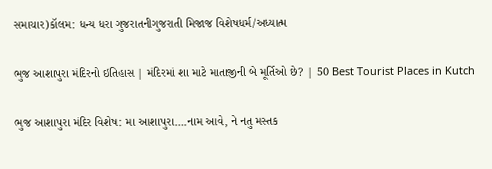સમાચાર)કૉલમ: ધન્ય ધરા ગુજરાતનીગુજરાતી મિજાજ વિશેષધર્મ/અધ્યાત્મ

ભુજ આશાપુરા મંદિરનો ઇતિહાસ | મંદિરમાં શા માટે માતાજીની બે મૂર્તિઓ છે? | 50 Best Tourist Places in Kutch

ભુજ આશાપુરા મંદિર વિશેષ: મા આશાપુરા….નામ આવે, ને નતુ મસ્તક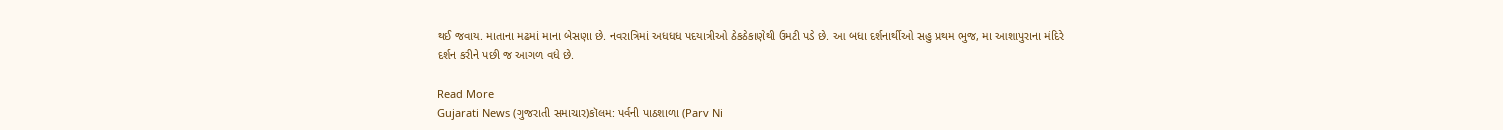થઈ જવાય. માતાના મઢમાં માના બેસણા છે. નવરાત્રિમાં અધધધ પદયાત્રીઓ ઠેકઠેકાણેથી ઉમટી પડે છે. આ બધા દર્શનાર્થીઓ સહુ પ્રથમ ભુજ, મા આશાપુરાના મંદિરે દર્શન કરીને પછી જ આગળ વધે છે.

Read More
Gujarati News (ગુજરાતી સમાચાર)કૉલમ: પર્વની પાઠશાળા (Parv Ni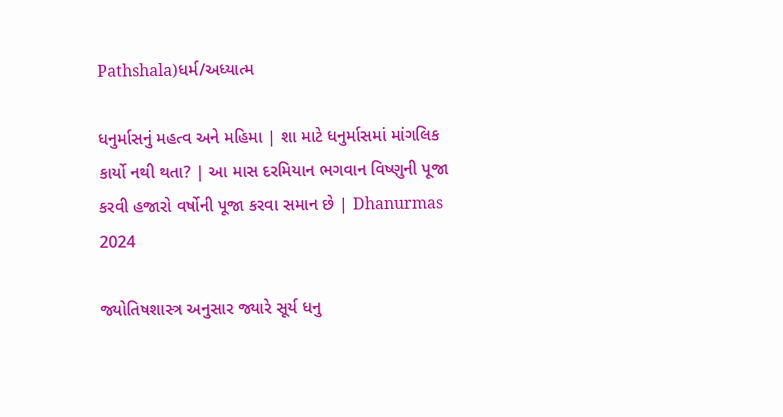Pathshala)ધર્મ/અધ્યાત્મ

ધનુર્માસનું મહત્વ અને મહિમા | શા માટે ધનુર્માસમાં માંગલિક કાર્યો નથી થતા? | આ માસ દરમિયાન ભગવાન વિષ્ણુની પૂજા કરવી હજારો વર્ષોની પૂજા કરવા સમાન છે | Dhanurmas 2024

જ્યોતિષશાસ્ત્ર અનુસાર જ્યારે સૂર્ય ધનુ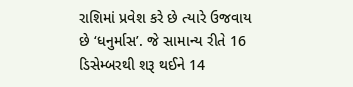રાશિમાં પ્રવેશ કરે છે ત્યારે ઉજવાય છે ‘ધનુર્માસ’. જે સામાન્ય રીતે 16 ડિસેમ્બરથી શરૂ થઈને 14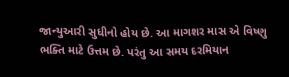જાન્યુઆરી સુધીનો હોય છે. આ માગશર માસ એ વિષ્ણુ ભક્તિ માટે ઉત્તમ છે. પરંતુ આ સમય દરમિયાન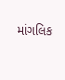માંગલિક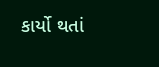કાર્યો થતાં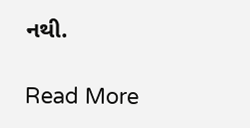નથી.

Read More